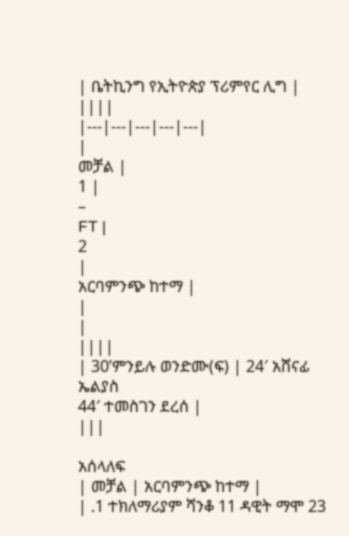| ቤትኪንግ የኢትዮጵያ ፕሪምየር ሊግ | ||||
|---|---|---|---|---|
|
መቻል |
1 |
–
FT |
2
|
አርባምንጭ ከተማ |
|
|
||||
| 30’ምንይሉ ወንድሙ(ፍ) | 24′ አሸናፊ ኤልያስ
44′ ተመስገን ደረሰ |
|||

አሰላለፍ
| መቻል | አርባምንጭ ከተማ |
| .1 ተክለማሪያም ሻንቆ 11 ዳዊት ማሞ 23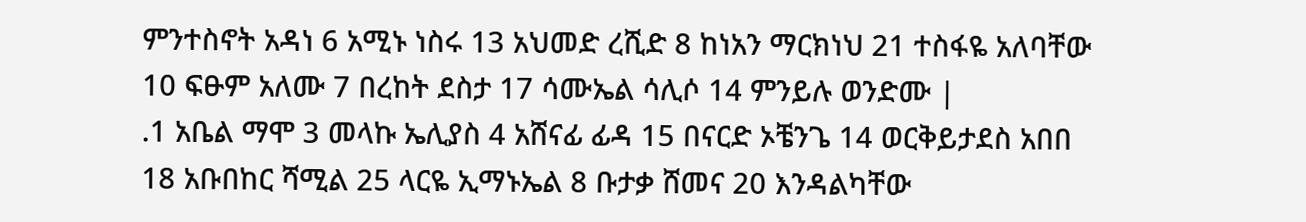ምንተስኖት አዳነ 6 አሚኑ ነስሩ 13 አህመድ ረሺድ 8 ከነአን ማርክነህ 21 ተስፋዬ አለባቸው 10 ፍፁም አለሙ 7 በረከት ደስታ 17 ሳሙኤል ሳሊሶ 14 ምንይሉ ወንድሙ |
.1 አቤል ማሞ 3 መላኩ ኤሊያስ 4 አሸናፊ ፊዳ 15 በናርድ ኦቼንጌ 14 ወርቅይታደስ አበበ 18 አቡበከር ሻሚል 25 ላርዬ ኢማኑኤል 8 ቡታቃ ሸመና 20 እንዳልካቸው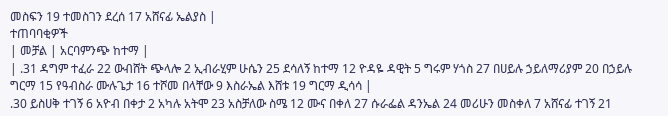መስፍን 19 ተመስገን ደረሰ 17 አሸናፊ ኤልያስ |
ተጠባባቂዎች
| መቻል | አርባምንጭ ከተማ |
| .31 ዳግም ተፈራ 22 ውብሸት ጭላሎ 2 ኢብራሂም ሁሴን 25 ደሳለኝ ከተማ 12 ዮዳዬ ዳዊት 5 ግሩም ሃጎስ 27 በሀይሉ ኃይለማሪያም 20 በኃይሉ ግርማ 15 የዓብስራ ሙሉጌታ 16 ተሾመ በላቸው 9 እስራኤል እሸቱ 19 ግርማ ዲሳሳ |
.30 ይስሀቅ ተገኝ 6 አዮብ በቀታ 2 አካሉ አትሞ 23 አስቻለው ስሜ 12 ሙና በቀለ 27 ሱራፌል ዳንኤል 24 መሪሁን መስቀለ 7 አሸናፊ ተገኝ 21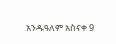አንዱዓለም አስናቀ 9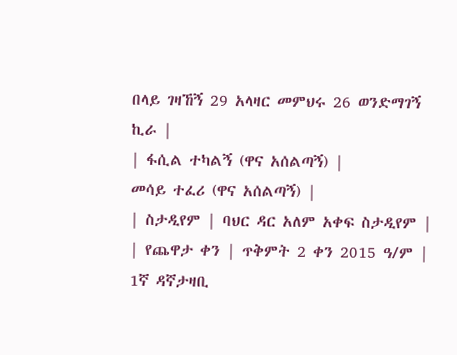በላይ ገዛኸኝ 29 አላዛር መምህሩ 26 ወንድማገኝ ኪራ |
| ፋሲል ተካልኝ (ዋና አሰልጣኝ) |
መሳይ ተፈሪ (ዋና አሰልጣኝ) |
| ስታዲየም | ባህር ዳር አለም አቀፍ ስታዲየም |
| የጨዋታ ቀን | ጥቅምት 2 ቀን 2015 ዓ/ም |
1ኛ ዳኛታዛቢ